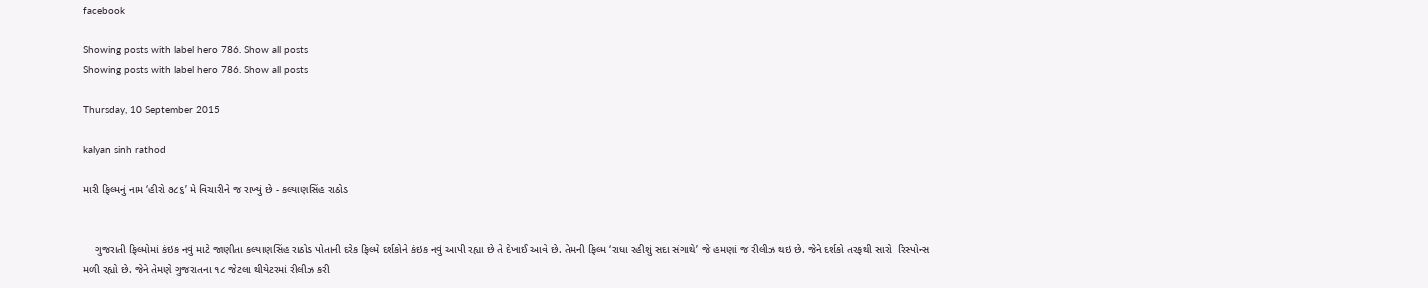facebook

Showing posts with label hero 786. Show all posts
Showing posts with label hero 786. Show all posts

Thursday, 10 September 2015

kalyan sinh rathod

મારી ફિલ્મનું નામ ‘હીરો ૭૮૬’ મે વિચારીને જ રાખ્યું છે - કલ્યાણસિંહ રાઠોડ


    ગુજરાતી ફિલ્મોમાં કંઇક નવું માટે જાણીતા કલ્યાણસિંહ રાઠોડ પોતાની દરેક ફિલ્મે દર્શકોને કંઇક નવું આપી રહ્યા છે તે દેખાઈ આવે છે. તેમની ફિલ્મ ‘રાધા રહીશું સદા સંગાથે’ જે હમણાં જ રીલીઝ થઇ છે. જેને દર્શકો તરફથી સારો  રિસ્પોન્સ મળી રહ્યો છે. જેને તેમણે ગુજરાતના ૧૮ જેટલા થીયેટરમાં રીલીઝ કરી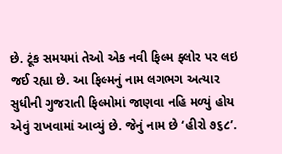છે. ટૂંક સમયમાં તેઓ એક નવી ફિલ્મ ફ્લોર પર લઇ જઈ રહ્યા છે. આ ફિલ્મનું નામ લગભગ અત્યાર સુધીની ગુજરાતી ફિલ્મોમાં જાણવા નહિ મળ્યું હોય એવું રાખવામાં આવ્યું છે. જેનું નામ છે ‘હીરો ૭૬૮’.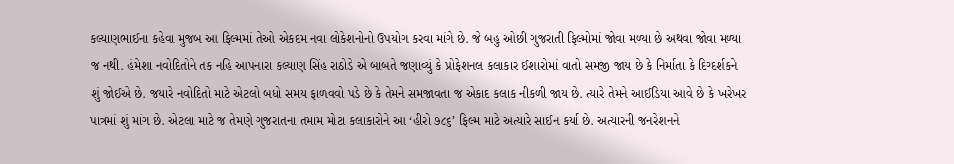કલ્યાણભાઈના કહેવા મુજબ આ ફિલ્મમાં તેઓ એકદમ નવા લોકેશનોનો ઉપયોગ કરવા માંગે છે. જે બહુ ઓછી ગુજરાતી ફિલ્મોમાં જોવા મળ્યા છે અથવા જોવા મળ્યા જ નથી. હંમેશા નવોદિતોને તક નહિ આપનારા કલ્યાણ સિંહ રાઠોડે એ બાબતે જણાવ્યું કે પ્રોફેશનલ કલાકાર ઈશારોમાં વાતો સમજી જાય છે કે નિર્માતા કે દિગ્દર્શકને શું જોઈએ છે. જયારે નવોદિતો માટે એટલો બધો સમય ફાળવવો પડે છે કે તેમને સમજાવતા જ એકાદ કલાક નીકળી જાય છે. ત્યારે તેમને આઈડિયા આવે છે કે ખરેખર પાત્રમાં શું માંગ છે. એટલા માટે જ તેમણે ગુજરાતના તમામ મોટા કલાકારોને આ ‘હીરો ૭૮૬’ ફિલ્મ માટે અત્યારે સાઈન કર્યા છે. અત્યારની જનરેશનને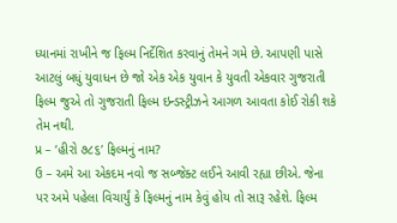ધ્યાનમાં રાખીને જ ફિલ્મ નિર્દેશિત કરવાનું તેમને ગમે છે. આપણી પાસે આટલું બધું યુવાધન છે જો એક એક યુવાન કે યુવતી એકવાર ગુજરાતી ફિલ્મ જુએ તો ગુજરાતી ફિલ્મ ઇન્ડસ્ટ્રીઝને આગળ આવતા કોઈ રોકી શકે તેમ નથી.
પ્ર – ‘હીરો ૭૮૬’ ફિલ્મનું નામ?
ઉ – અમે આ એકદમ નવો જ સબ્જેક્ટ લઈને આવી રહ્યા છીએ. જેના પર અમે પહેલા વિચાર્યું કે ફિલ્મનું નામ કેવું હોય તો સારૂ રહેશે. ફિલ્મ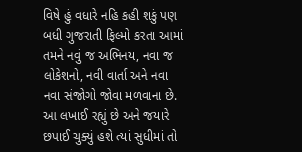વિષે હું વધારે નહિ કહી શકું પણ બધી ગુજરાતી ફિલ્મો કરતા આમાં તમને નવું જ અભિનય, નવા જ લોકેશનો, નવી વાર્તા અને નવા નવા સંજોગો જોવા મળવાના છે. આ લખાઈ રહ્યું છે અને જયારે છપાઈ ચુક્યું હશે ત્યાં સુધીમાં તો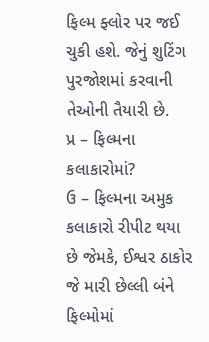ફિલ્મ ફ્લોર પર જઈ ચુકી હશે. જેનું શુટિંગ પુરજોશમાં કરવાની તેઓની તૈયારી છે.
પ્ર – ફિલ્મના કલાકારોમાં?
ઉ – ફિલ્મના અમુક કલાકારો રીપીટ થયા છે જેમકે, ઈશ્વર ઠાકોર જે મારી છેલ્લી બંને ફિલ્મોમાં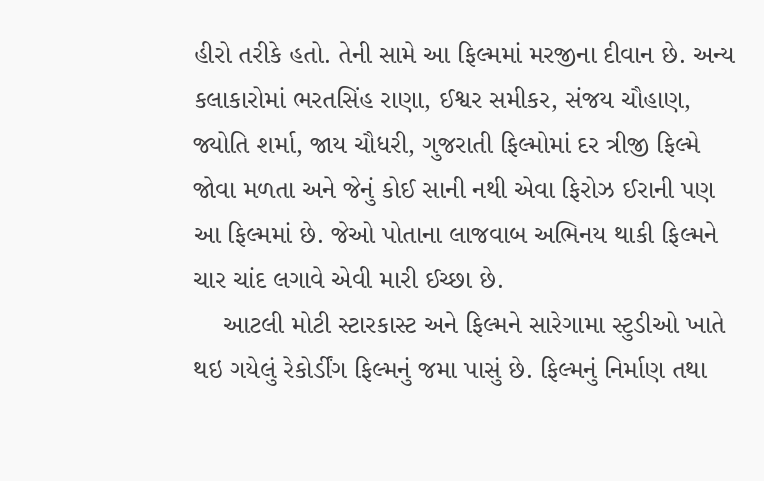હીરો તરીકે હતો. તેની સામે આ ફિલ્મમાં મરજીના દીવાન છે. અન્ય કલાકારોમાં ભરતસિંહ રાણા, ઈશ્વર સમીકર, સંજય ચૌહાણ, જ્યોતિ શર્મા, જાય ચૌધરી, ગુજરાતી ફિલ્મોમાં દર ત્રીજી ફિલ્મે જોવા મળતા અને જેનું કોઈ સાની નથી એવા ફિરોઝ ઈરાની પણ આ ફિલ્મમાં છે. જેઓ પોતાના લાજવાબ અભિનય થાકી ફિલ્મને ચાર ચાંદ લગાવે એવી મારી ઈચ્છા છે.
    આટલી મોટી સ્ટારકાસ્ટ અને ફિલ્મને સારેગામા સ્ટુડીઓ ખાતે થઇ ગયેલું રેકોર્ડીંગ ફિલ્મનું જમા પાસું છે. ફિલ્મનું નિર્માણ તથા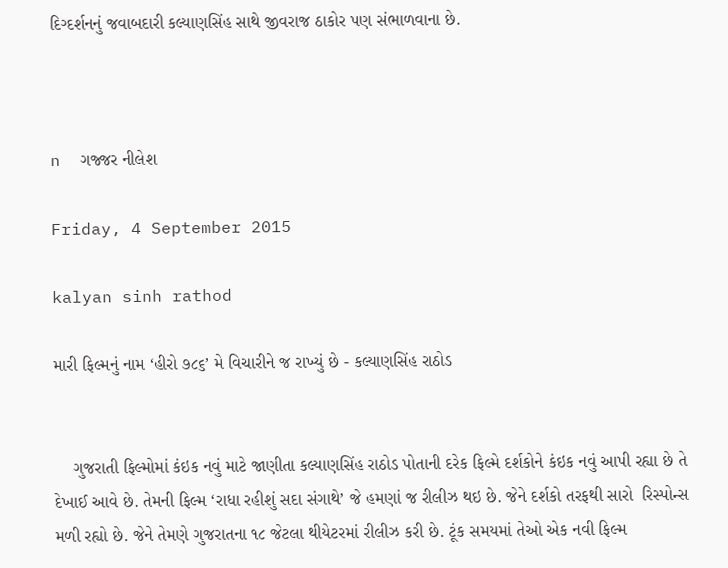દિગ્દર્શનનું જવાબદારી કલ્યાણસિંહ સાથે જીવરાજ ઠાકોર પણ સંભાળવાના છે.



n  ગજ્જર નીલેશ

Friday, 4 September 2015

kalyan sinh rathod

મારી ફિલ્મનું નામ ‘હીરો ૭૮૬’ મે વિચારીને જ રાખ્યું છે - કલ્યાણસિંહ રાઠોડ


    ગુજરાતી ફિલ્મોમાં કંઇક નવું માટે જાણીતા કલ્યાણસિંહ રાઠોડ પોતાની દરેક ફિલ્મે દર્શકોને કંઇક નવું આપી રહ્યા છે તે દેખાઈ આવે છે. તેમની ફિલ્મ ‘રાધા રહીશું સદા સંગાથે’ જે હમણાં જ રીલીઝ થઇ છે. જેને દર્શકો તરફથી સારો  રિસ્પોન્સ મળી રહ્યો છે. જેને તેમણે ગુજરાતના ૧૮ જેટલા થીયેટરમાં રીલીઝ કરી છે. ટૂંક સમયમાં તેઓ એક નવી ફિલ્મ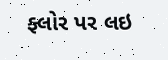ફ્લોર પર લઇ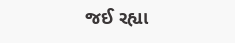જઈ રહ્યા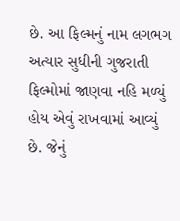છે. આ ફિલ્મનું નામ લગભગ અત્યાર સુધીની ગુજરાતી ફિલ્મોમાં જાણવા નહિ મળ્યું હોય એવું રાખવામાં આવ્યું છે. જેનું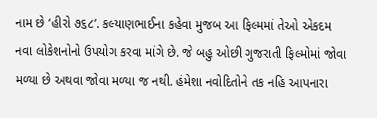નામ છે ‘હીરો ૭૬૮’. કલ્યાણભાઈના કહેવા મુજબ આ ફિલ્મમાં તેઓ એકદમ નવા લોકેશનોનો ઉપયોગ કરવા માંગે છે. જે બહુ ઓછી ગુજરાતી ફિલ્મોમાં જોવા મળ્યા છે અથવા જોવા મળ્યા જ નથી. હંમેશા નવોદિતોને તક નહિ આપનારા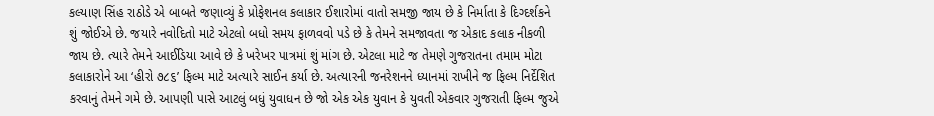કલ્યાણ સિંહ રાઠોડે એ બાબતે જણાવ્યું કે પ્રોફેશનલ કલાકાર ઈશારોમાં વાતો સમજી જાય છે કે નિર્માતા કે દિગ્દર્શકને શું જોઈએ છે. જયારે નવોદિતો માટે એટલો બધો સમય ફાળવવો પડે છે કે તેમને સમજાવતા જ એકાદ કલાક નીકળી જાય છે. ત્યારે તેમને આઈડિયા આવે છે કે ખરેખર પાત્રમાં શું માંગ છે. એટલા માટે જ તેમણે ગુજરાતના તમામ મોટા કલાકારોને આ ‘હીરો ૭૮૬’ ફિલ્મ માટે અત્યારે સાઈન કર્યા છે. અત્યારની જનરેશનને ધ્યાનમાં રાખીને જ ફિલ્મ નિર્દેશિત કરવાનું તેમને ગમે છે. આપણી પાસે આટલું બધું યુવાધન છે જો એક એક યુવાન કે યુવતી એકવાર ગુજરાતી ફિલ્મ જુએ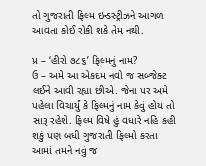તો ગુજરાતી ફિલ્મ ઇન્ડસ્ટ્રીઝને આગળ આવતા કોઈ રોકી શકે તેમ નથી.

પ્ર – ‘હીરો ૭૮૬’ ફિલ્મનું નામ?
ઉ – અમે આ એકદમ નવો જ સબ્જેક્ટ લઈને આવી રહ્યા છીએ. જેના પર અમે પહેલા વિચાર્યું કે ફિલ્મનું નામ કેવું હોય તો સારૂ રહેશે. ફિલ્મ વિષે હું વધારે નહિ કહી શકું પણ બધી ગુજરાતી ફિલ્મો કરતા આમાં તમને નવું જ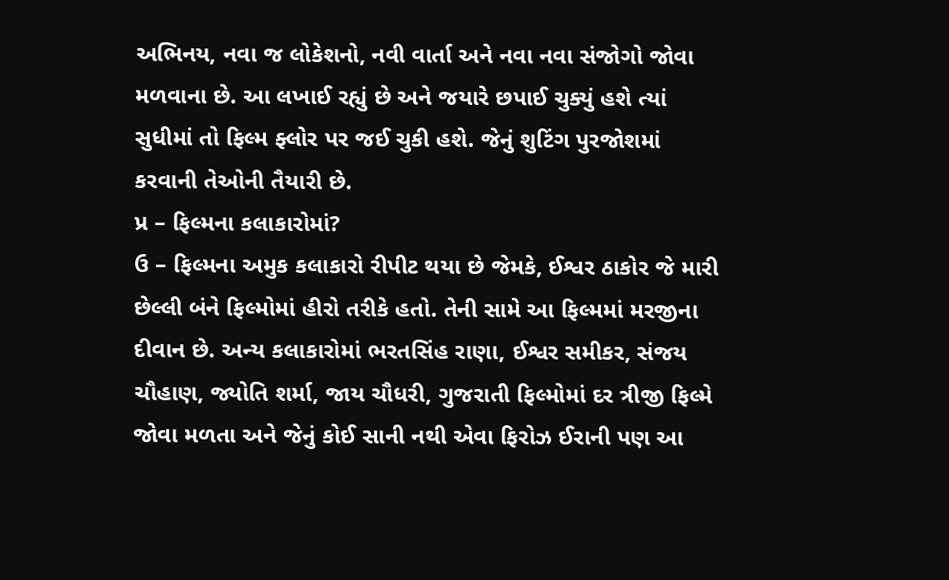અભિનય, નવા જ લોકેશનો, નવી વાર્તા અને નવા નવા સંજોગો જોવા મળવાના છે. આ લખાઈ રહ્યું છે અને જયારે છપાઈ ચુક્યું હશે ત્યાં સુધીમાં તો ફિલ્મ ફ્લોર પર જઈ ચુકી હશે. જેનું શુટિંગ પુરજોશમાં કરવાની તેઓની તૈયારી છે.
પ્ર – ફિલ્મના કલાકારોમાં?
ઉ – ફિલ્મના અમુક કલાકારો રીપીટ થયા છે જેમકે, ઈશ્વર ઠાકોર જે મારી છેલ્લી બંને ફિલ્મોમાં હીરો તરીકે હતો. તેની સામે આ ફિલ્મમાં મરજીના દીવાન છે. અન્ય કલાકારોમાં ભરતસિંહ રાણા, ઈશ્વર સમીકર, સંજય ચૌહાણ, જ્યોતિ શર્મા, જાય ચૌધરી, ગુજરાતી ફિલ્મોમાં દર ત્રીજી ફિલ્મે જોવા મળતા અને જેનું કોઈ સાની નથી એવા ફિરોઝ ઈરાની પણ આ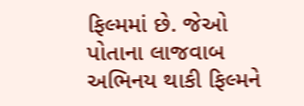ફિલ્મમાં છે. જેઓ પોતાના લાજવાબ અભિનય થાકી ફિલ્મને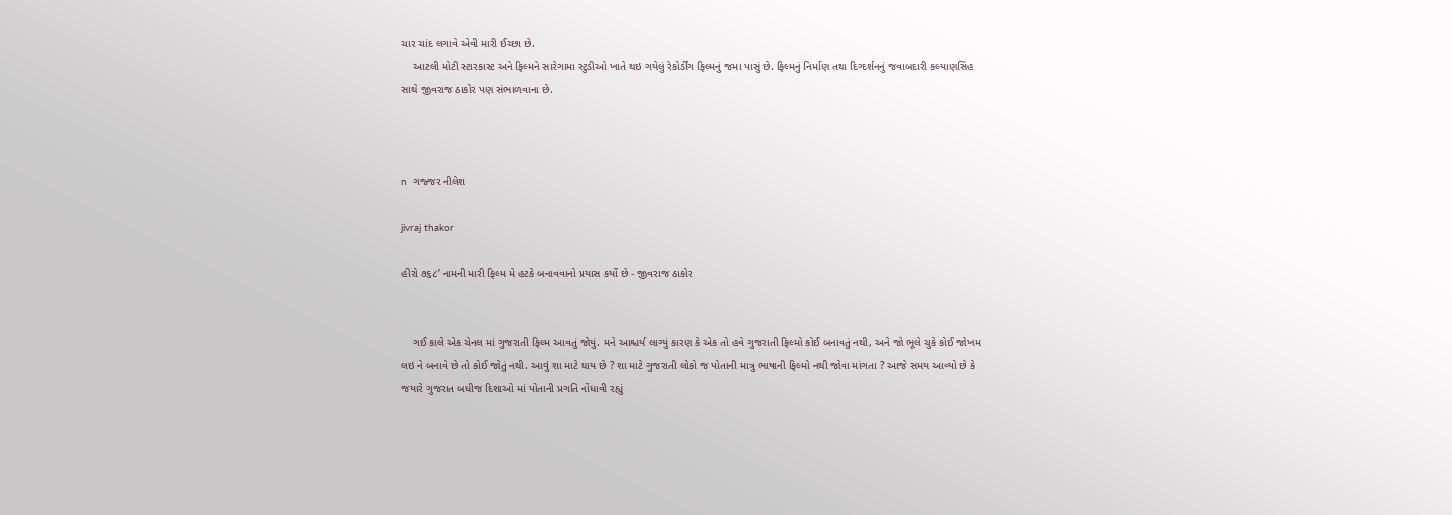ચાર ચાંદ લગાવે એવી મારી ઈચ્છા છે.
    આટલી મોટી સ્ટારકાસ્ટ અને ફિલ્મને સારેગામા સ્ટુડીઓ ખાતે થઇ ગયેલું રેકોર્ડીંગ ફિલ્મનું જમા પાસું છે. ફિલ્મનું નિર્માણ તથા દિગ્દર્શનનું જવાબદારી કલ્યાણસિંહ સાથે જીવરાજ ઠાકોર પણ સંભાળવાના છે.



n  ગજ્જર નીલેશ

jivraj thakor

હીરો ૭૬૮’ નામની મારી ફિલ્મ મે હટકે બનાવવાનો પ્રયાસ કર્યો છે - જીવરાજ ઠાકોર


    ગઈ કાલે એક ચેનલ માં ગુજરાતી ફિલ્મ આવતું જોયું. મને આશ્ચર્ય લાગ્યું કારણ કે એક તો હવે ગુજરાતી ફિલ્મો કોઈ બનાવતું નથી, અને જો ભૂલે ચુકે કોઈ જોખમ લઇ ને બનાવે છે તો કોઈ જોતું નથી. આવું શા માટે થાય છે ? શા માટે ગુજરાતી લોકો જ પોતાની માત્રુ ભાષાની ફિલ્મો નથી જોવા માંગતા ? આજે સમય આવ્યો છે કે જયારે ગુજરાત બધીજ દિશાઓ માં પોતાની પ્રગતિ નોંધાવી રહ્યું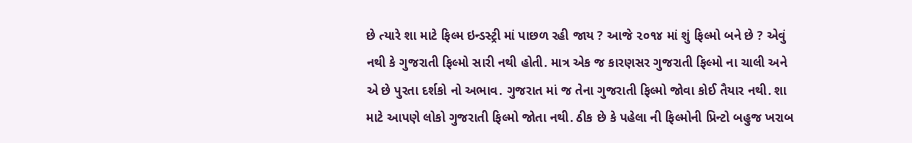છે ત્યારે શા માટે ફિલ્મ ઇન્ડસ્ટ્રી માં પાછળ રહી જાય ? આજે ૨૦૧૪ માં શું ફિલ્મો બને છે ? એવું નથી કે ગુજરાતી ફિલ્મો સારી નથી હોતી. માત્ર એક જ કારણસર ગુજરાતી ફિલ્મો ના ચાલી અને એ છે પુરતા દર્શકો નો અભાવ. ગુજરાત માં જ તેના ગુજરાતી ફિલ્મો જોવા કોઈ તૈયાર નથી. શા માટે આપણે લોકો ગુજરાતી ફિલ્મો જોતા નથી. ઠીક છે કે પહેલા ની ફિલ્મોની પ્રિન્ટો બહુજ ખરાબ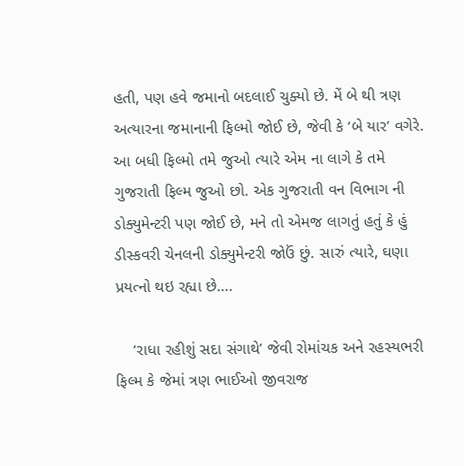હતી, પણ હવે જમાનો બદલાઈ ચુક્યો છે. મેં બે થી ત્રણ અત્યારના જમાનાની ફિલ્મો જોઈ છે, જેવી કે ‘બે યાર’ વગેરે. આ બધી ફિલ્મો તમે જુઓ ત્યારે એમ ના લાગે કે તમે ગુજરાતી ફિલ્મ જુઓ છો. એક ગુજરાતી વન વિભાગ ની ડોક્યુમેન્ટરી પણ જોઈ છે, મને તો એમજ લાગતું હતું કે હું ડીસ્કવરી ચેનલની ડોક્યુમેન્ટરી જોઉં છું. સારું ત્યારે, ઘણા પ્રયત્નો થઇ રહ્યા છે….

    ‘રાધા રહીશું સદા સંગાથે’ જેવી રોમાંચક અને રહસ્યભરી ફિલ્મ કે જેમાં ત્રણ ભાઈઓ જીવરાજ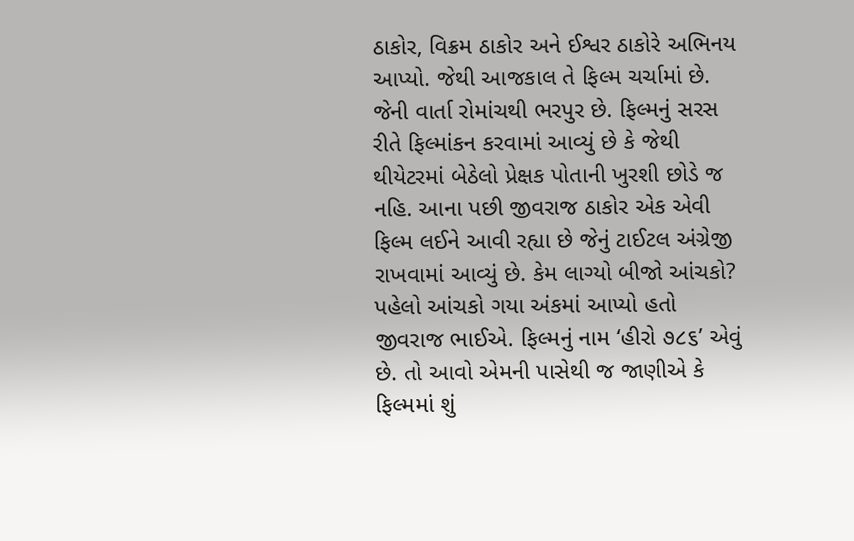ઠાકોર, વિક્રમ ઠાકોર અને ઈશ્વર ઠાકોરે અભિનય આપ્યો. જેથી આજકાલ તે ફિલ્મ ચર્ચામાં છે. જેની વાર્તા રોમાંચથી ભરપુર છે. ફિલ્મનું સરસ રીતે ફિલ્માંકન કરવામાં આવ્યું છે કે જેથી થીયેટરમાં બેઠેલો પ્રેક્ષક પોતાની ખુરશી છોડે જ નહિ. આના પછી જીવરાજ ઠાકોર એક એવી ફિલ્મ લઈને આવી રહ્યા છે જેનું ટાઈટલ અંગ્રેજી રાખવામાં આવ્યું છે. કેમ લાગ્યો બીજો આંચકો? પહેલો આંચકો ગયા અંકમાં આપ્યો હતો જીવરાજ ભાઈએ. ફિલ્મનું નામ ‘હીરો ૭૮૬’ એવું છે. તો આવો એમની પાસેથી જ જાણીએ કે ફિલ્મમાં શું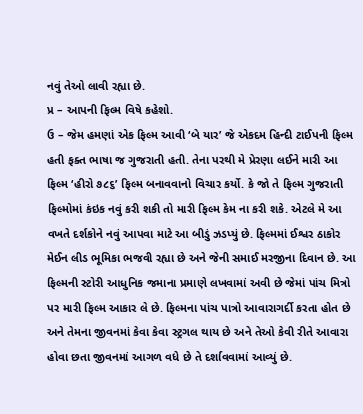નવું તેઓ લાવી રહ્યા છે.
પ્ર – આપની ફિલ્મ વિષે કહેશો.
ઉ – જેમ હમણાં એક ફિલ્મ આવી ‘બે યાર’ જે એકદમ હિન્દી ટાઈપની ફિલ્મ હતી ફક્ત ભાષા જ ગુજરાતી હતી. તેના પરથી મે પ્રેરણા લઈને મારી આ ફિલ્મ ‘હીરો ૭૮૬’ ફિલ્મ બનાવવાનો વિચાર કર્યો. કે જો તે ફિલ્મ ગુજરાતી ફિલ્મોમાં કંઇક નવું કરી શકી તો મારી ફિલ્મ કેમ ના કરી શકે. એટલે મે આ વખતે દર્શકોને નવું આપવા માટે આ બીડું ઝડપ્યું છે. ફિલ્મમાં ઈશ્વર ઠાકોર મેઈન લીડ ભૂમિકા ભજવી રહ્યા છે અને જેની સમાઈ મરજીના દિવાન છે. આ ફિલ્મની સ્ટોરી આધુનિક જમાના પ્રમાણે લખવામાં અવી છે જેમાં પાંચ મિત્રો પર મારી ફિલ્મ આકાર લે છે. ફિલ્મના પાંચ પાત્રો આવારાગર્દી કરતા હોત છે અને તેમના જીવનમાં કેવા કેવા સ્ટ્રગલ થાય છે અને તેઓ કેવી રીતે આવારા હોવા છતા જીવનમાં આગળ વધે છે તે દર્શાવવામાં આવ્યું છે.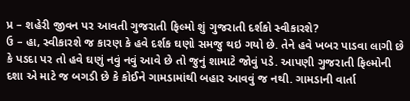પ્ર – શહેરી જીવન પર આવતી ગુજરાતી ફિલ્મો શું ગુજરાતી દર્શકો સ્વીકારશે?
ઉ – હા, સ્વીકારશે જ કારણ કે હવે દર્શક ઘણો સમજુ થઇ ગયો છે. તેને હવે ખબર પાડવા લાગી છે કે પડદા પર તો હવે ઘણું નવું નવું આવે છે તો જુનું શામાટે જોવું પડે. આપણી ગુજરાતી ફિલ્મોની દશા એ માટે જ બગડી છે કે કોઈને ગામડામાંથી બહાર આવવું જ નથી. ગામડાની વાર્તા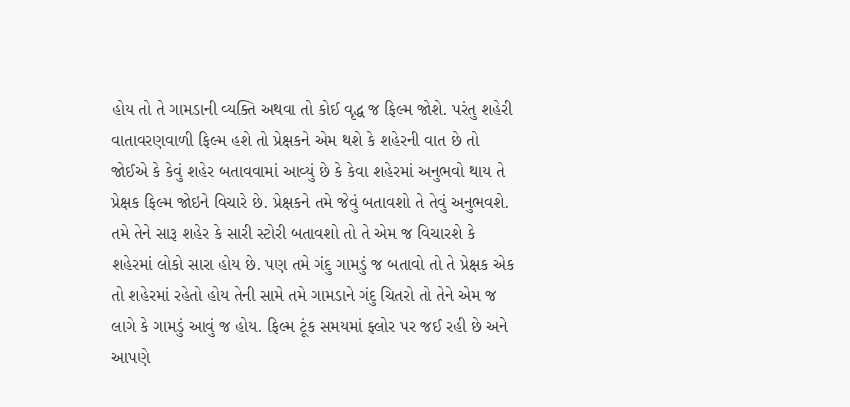હોય તો તે ગામડાની વ્યક્તિ અથવા તો કોઈ વૃદ્ધ જ ફિલ્મ જોશે. પરંતુ શહેરી વાતાવરણવાળી ફિલ્મ હશે તો પ્રેક્ષકને એમ થશે કે શહેરની વાત છે તો જોઈએ કે કેવું શહેર બતાવવામાં આવ્યું છે કે કેવા શહેરમાં અનુભવો થાય તે પ્રેક્ષક ફિલ્મ જોઇને વિચારે છે. પ્રેક્ષકને તમે જેવું બતાવશો તે તેવું અનુભવશે. તમે તેને સારૂ શહેર કે સારી સ્ટોરી બતાવશો તો તે એમ જ વિચારશે કે શહેરમાં લોકો સારા હોય છે. પણ તમે ગંદુ ગામડું જ બતાવો તો તે પ્રેક્ષક એક તો શહેરમાં રહેતો હોય તેની સામે તમે ગામડાને ગંદુ ચિતરો તો તેને એમ જ લાગે કે ગામડું આવું જ હોય. ફિલ્મ ટૂંક સમયમાં ફ્લોર પર જઈ રહી છે અને આપણે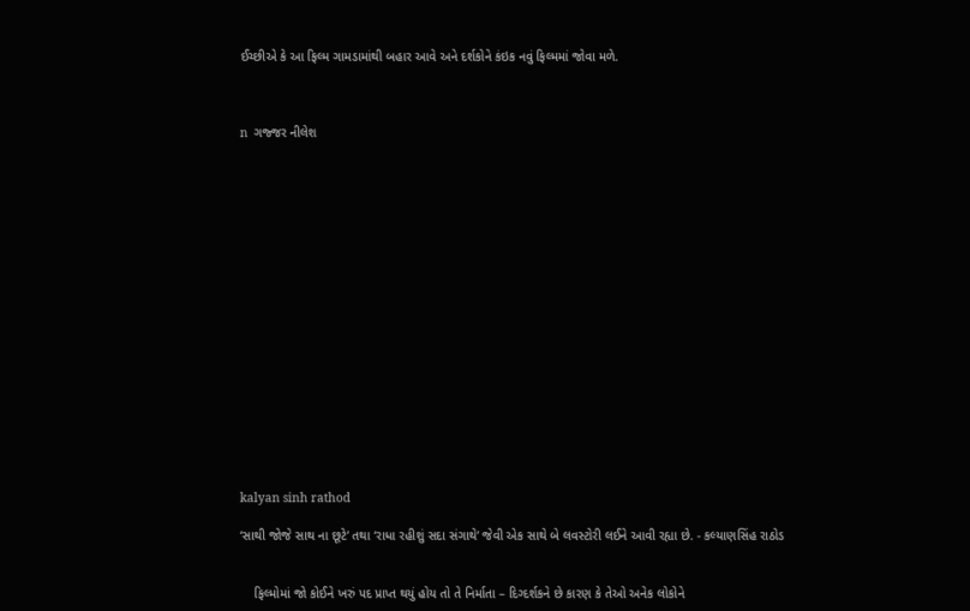ઈચ્છીએ કે આ ફિલ્મ ગામડામાંથી બહાર આવે અને દર્શકોને કંઇક નવું ફિલ્મમાં જોવા મળે.



n  ગજ્જર નીલેશ


















kalyan sinh rathod

‘સાથી જોજે સાથ ના છૂટે’ તથા ‘રાધા રહીશું સદા સંગાથે’ જેવી એક સાથે બે લવસ્ટોરી લઈને આવી રહ્યા છે. - કલ્યાણસિંહ રાઠોડ


    ફિલ્મોમાં જો કોઈને ખરું પદ પ્રાપ્ત થયું હોય તો તે નિર્માતા – દિગ્દર્શકને છે કારણ કે તેઓ અનેક લોકોને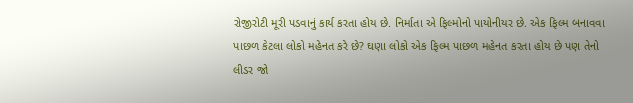રોજીરોટી મૂરી પડવાનું કાર્ય કરતા હોય છે. નિર્માતા એ ફિલ્મોનો પાયોનીયર છે. એક ફિલ્મ બનાવવા પાછળ કેટલા લોકો મહેનત કરે છે? ઘણા લોકો એક ફિલ્મ પાછળ મહેનત કરતા હોય છે પણ તેનો લીડર જો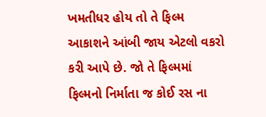ખમતીધર હોય તો તે ફિલ્મ આકાશને આંબી જાય એટલો વકરો કરી આપે છે. જો તે ફિલ્મમાં ફિલ્મનો નિર્માતા જ કોઈ રસ ના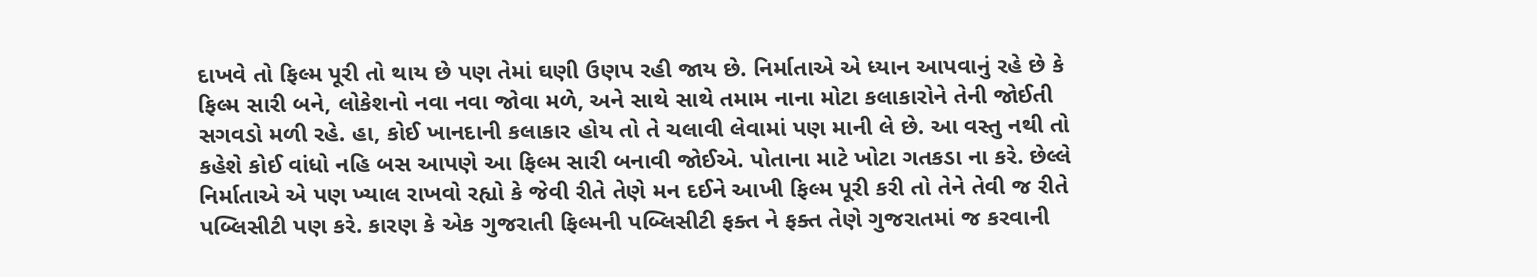દાખવે તો ફિલ્મ પૂરી તો થાય છે પણ તેમાં ઘણી ઉણપ રહી જાય છે. નિર્માતાએ એ ધ્યાન આપવાનું રહે છે કે ફિલ્મ સારી બને, લોકેશનો નવા નવા જોવા મળે, અને સાથે સાથે તમામ નાના મોટા કલાકારોને તેની જોઈતી સગવડો મળી રહે. હા, કોઈ ખાનદાની કલાકાર હોય તો તે ચલાવી લેવામાં પણ માની લે છે. આ વસ્તુ નથી તો કહેશે કોઈ વાંધો નહિ બસ આપણે આ ફિલ્મ સારી બનાવી જોઈએ. પોતાના માટે ખોટા ગતકડા ના કરે. છેલ્લે નિર્માતાએ એ પણ ખ્યાલ રાખવો રહ્યો કે જેવી રીતે તેણે મન દઈને આખી ફિલ્મ પૂરી કરી તો તેને તેવી જ રીતે પબ્લિસીટી પણ કરે. કારણ કે એક ગુજરાતી ફિલ્મની પબ્લિસીટી ફક્ત ને ફક્ત તેણે ગુજરાતમાં જ કરવાની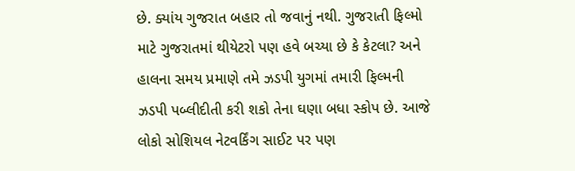છે. ક્યાંય ગુજરાત બહાર તો જવાનું નથી. ગુજરાતી ફિલ્મો માટે ગુજરાતમાં થીયેટરો પણ હવે બચ્યા છે કે કેટલા? અને હાલના સમય પ્રમાણે તમે ઝડપી યુગમાં તમારી ફિલ્મની ઝડપી પબ્લીદીતી કરી શકો તેના ઘણા બધા સ્કોપ છે. આજે લોકો સોશિયલ નેટવર્કિંગ સાઈટ પર પણ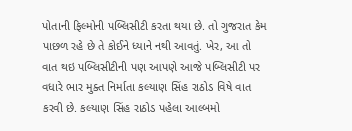પોતાની ફિલ્મોની પબ્લિસીટી કરતા થયા છે. તો ગુજરાત કેમ પાછળ રહે છે તે કોઈને ધ્યાને નથી આવતું. ખેર, આ તો વાત થઇ પબ્લિસીટીની પણ આપણે આજે પબ્લિસીટી પર વધારે ભાર મુક્ત નિર્માતા કલ્યાણ સિંહ રાઠોડ વિષે વાત કરવી છે. કલ્યાણ સિંહ રાઠોડ પહેલા આલ્બમો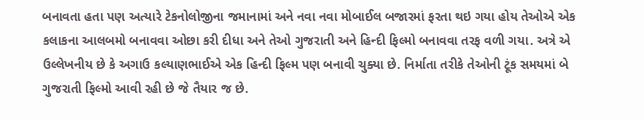બનાવતા હતા પણ અત્યારે ટેકનોલોજીના જમાનામાં અને નવા નવા મોબાઈલ બજારમાં ફરતા થઇ ગયા હોય તેઓએ એક કલાકના આલબમો બનાવવા ઓછા કરી દીધા અને તેઓ ગુજરાતી અને હિન્દી ફિલ્મો બનાવવા તરફ વળી ગયા. અત્રે એ ઉલ્લેખનીય છે કે અગાઉ કલ્યાણભાઈએ એક હિન્દી ફિલ્મ પણ બનાવી ચુક્યા છે. નિર્માતા તરીકે તેઓની ટૂંક સમયમાં બે ગુજરાતી ફિલ્મો આવી રહી છે જે તૈયાર જ છે.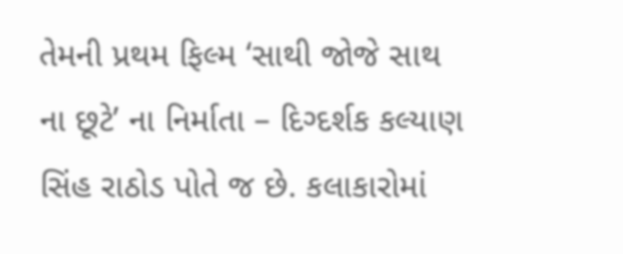તેમની પ્રથમ ફિલ્મ ‘સાથી જોજે સાથ ના છૂટે’ ના નિર્માતા – દિગ્દર્શક કલ્યાણ સિંહ રાઠોડ પોતે જ છે. કલાકારોમાં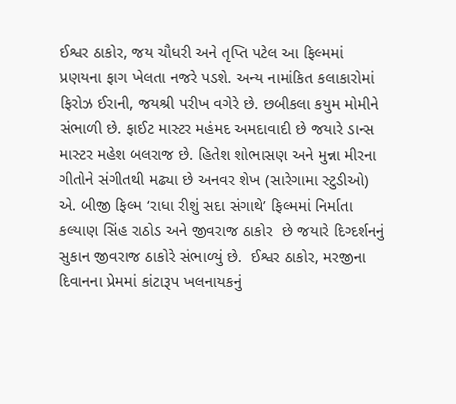ઈશ્વર ઠાકોર, જય ચૌધરી અને તૃપ્તિ પટેલ આ ફિલ્મમાં પ્રણયના ફાગ ખેલતા નજરે પડશે. અન્ય નામાંકિત કલાકારોમાં ફિરોઝ ઈરાની, જયશ્રી પરીખ વગેરે છે. છબીકલા કયુમ મોમીને સંભાળી છે. ફાઈટ માસ્ટર મહંમદ અમદાવાદી છે જયારે ડાન્સ માસ્ટર મહેશ બલરાજ છે. હિતેશ શોભાસણ અને મુન્ના મીરના ગીતોને સંગીતથી મઢ્યા છે અનવર શેખ (સારેગામા સ્ટુડીઓ) એ. બીજી ફિલ્મ ‘રાધા રીશું સદા સંગાથે’ ફિલ્મમાં નિર્માતા કલ્યાણ સિંહ રાઠોડ અને જીવરાજ ઠાકોર  છે જયારે દિગ્દર્શનનું સુકાન જીવરાજ ઠાકોરે સંભાળ્યું છે.  ઈશ્વર ઠાકોર, મરજીના દિવાનના પ્રેમમાં કાંટારૂપ ખલનાયકનું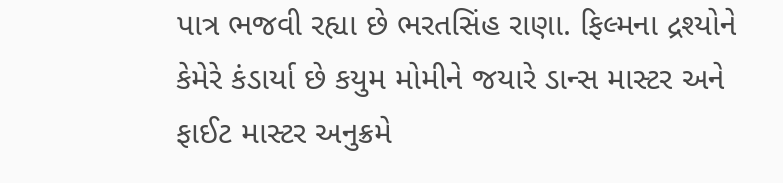પાત્ર ભજવી રહ્યા છે ભરતસિંહ રાણા. ફિલ્મના દ્રશ્યોને કેમેરે કંડાર્યા છે કયુમ મોમીને જયારે ડાન્સ માસ્ટર અને ફાઈટ માસ્ટર અનુક્રમે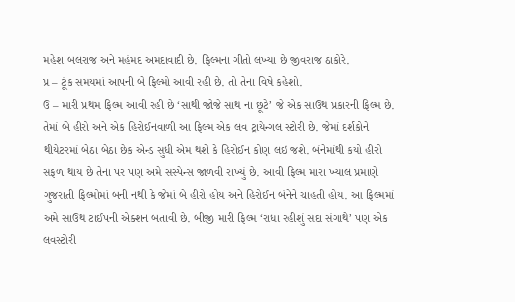મહેશ બલરાજ અને મહંમદ અમદાવાદી છે. ફિલ્મના ગીતો લખ્યા છે જીવરાજ ઠાકોરે.
પ્ર – ટૂંક સમયમાં આપની બે ફિલ્મો આવી રહી છે. તો તેના વિષે કહેશો.
ઉ – મારી પ્રથમ ફિલ્મ આવી રહી છે ‘સાથી જોજે સાથ ના છૂટે’ જે એક સાઉથ પ્રકારની ફિલ્મ છે. તેમાં બે હીરો અને એક હિરોઈનવાળી આ ફિલ્મ એક લવ ટ્રાયેન્ગલ સ્ટોરી છે. જેમાં દર્શકોને થીયેટરમાં બેઠા બેઠા છેક એન્ડ સુધી એમ થશે કે હિરોઈન કોણ લઇ જશે. બંનેમાંથી કયો હીરો સફળ થાય છે તેના પર પણ અમે સસ્પેન્સ જાળવી રાખ્યું છે. આવી ફિલ્મ મારા ખ્યાલ પ્રમાણે ગુજરાતી ફિલ્મોમાં બની નથી કે જેમાં બે હીરો હોય અને હિરોઈન બંનેને ચાહતી હોય. આ ફિલ્મમાં અમે સાઉથ ટાઈપની એક્શન બતાવી છે. બીજી મારી ફિલ્મ ‘રાધા રહીશું સદા સંગાથે’ પણ એક લવસ્ટોરી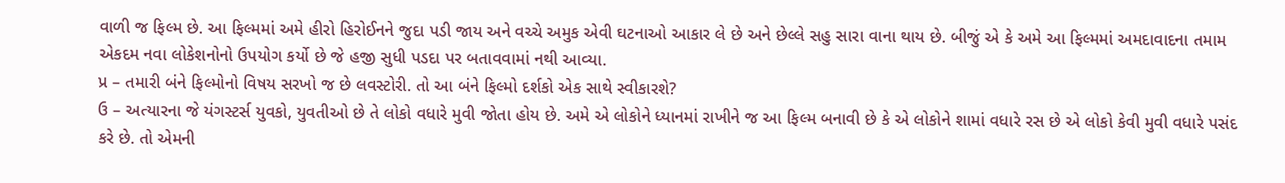વાળી જ ફિલ્મ છે. આ ફિલ્મમાં અમે હીરો હિરોઈનને જુદા પડી જાય અને વચ્ચે અમુક એવી ઘટનાઓ આકાર લે છે અને છેલ્લે સહુ સારા વાના થાય છે. બીજું એ કે અમે આ ફિલ્મમાં અમદાવાદના તમામ એકદમ નવા લોકેશનોનો ઉપયોગ કર્યો છે જે હજી સુધી પડદા પર બતાવવામાં નથી આવ્યા.
પ્ર – તમારી બંને ફિલ્મોનો વિષય સરખો જ છે લવસ્ટોરી. તો આ બંને ફિલ્મો દર્શકો એક સાથે સ્વીકારશે?
ઉ – અત્યારના જે યંગસ્ટર્સ યુવકો, યુવતીઓ છે તે લોકો વધારે મુવી જોતા હોય છે. અમે એ લોકોને ધ્યાનમાં રાખીને જ આ ફિલ્મ બનાવી છે કે એ લોકોને શામાં વધારે રસ છે એ લોકો કેવી મુવી વધારે પસંદ કરે છે. તો એમની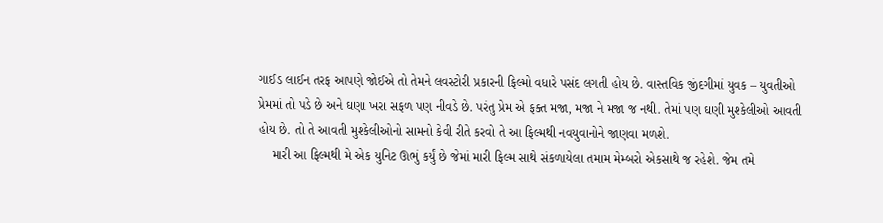ગાઈડ લાઈન તરફ આપણે જોઈએ તો તેમને લવસ્ટોરી પ્રકારની ફિલ્મો વધારે પસંદ લગતી હોય છે. વાસ્તવિક જીંદગીમાં યુવક – યુવતીઓ પ્રેમમાં તો પડે છે અને ઘણા ખરા સફળ પણ નીવડે છે. પરંતુ પ્રેમ એ ફક્ત મજા, મજા ને મજા જ નથી. તેમાં પણ ઘણી મુશ્કેલીઓ આવતી હોય છે. તો તે આવતી મુશ્કેલીઓનો સામનો કેવી રીતે કરવો તે આ ફિલ્મથી નવયુવાનોને જાણવા મળશે.
    મારી આ ફિલ્મથી મે એક યુનિટ ઊભું કર્યું છે જેમાં મારી ફિલ્મ સાથે સંકળાયેલા તમામ મેમ્બરો એકસાથે જ રહેશે. જેમ તમે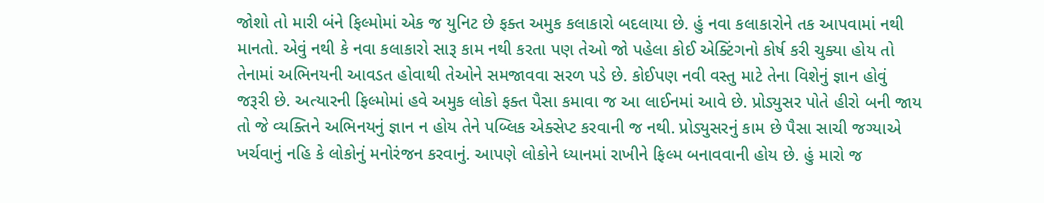જોશો તો મારી બંને ફિલ્મોમાં એક જ યુનિટ છે ફક્ત અમુક કલાકારો બદલાયા છે. હું નવા કલાકારોને તક આપવામાં નથી માનતો. એવું નથી કે નવા કલાકારો સારૂ કામ નથી કરતા પણ તેઓ જો પહેલા કોઈ એક્ટિંગનો કોર્ષ કરી ચુક્યા હોય તો તેનામાં અભિનયની આવડત હોવાથી તેઓને સમજાવવા સરળ પડે છે. કોઈપણ નવી વસ્તુ માટે તેના વિશેનું જ્ઞાન હોવું જરૂરી છે. અત્યારની ફિલ્મોમાં હવે અમુક લોકો ફક્ત પૈસા કમાવા જ આ લાઈનમાં આવે છે. પ્રોડ્યુસર પોતે હીરો બની જાય તો જે વ્યક્તિને અભિનયનું જ્ઞાન ન હોય તેને પબ્લિક એક્સેપ્ટ કરવાની જ નથી. પ્રોડ્યુસરનું કામ છે પૈસા સાચી જગ્યાએ ખર્ચવાનું નહિ કે લોકોનું મનોરંજન કરવાનું. આપણે લોકોને ધ્યાનમાં રાખીને ફિલ્મ બનાવવાની હોય છે. હું મારો જ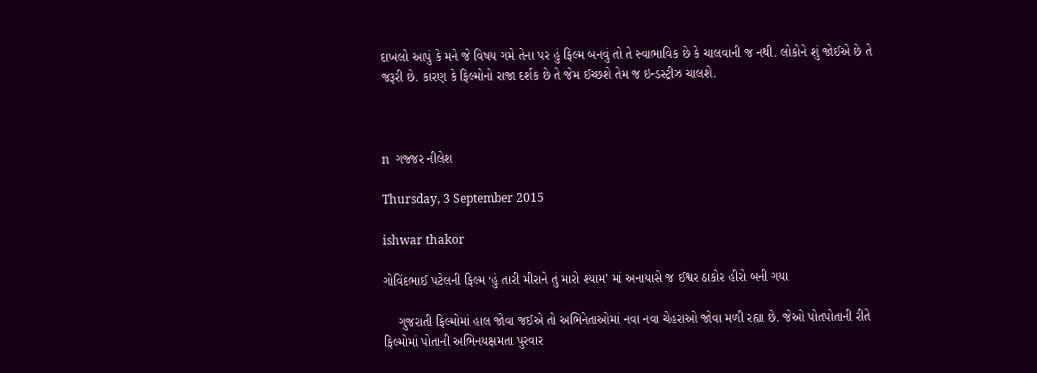દાખલો આપું કે મને જે વિષય ગમે તેના પર હું ફિલ્મ બનવું તો તે સ્વાભાવિક છે કે ચાલવાની જ નથી. લોકોને શું જોઈએ છે તે જરૂરી છે. કારણ કે ફિલ્મોનો રાજા દર્શક છે તે જેમ ઈચ્છશે તેમ જ ઇન્ડસ્ટ્રીઝ ચાલશે.



n  ગજ્જર નીલેશ

Thursday, 3 September 2015

ishwar thakor

ગોવિંદભાઈ પટેલની ફિલ્મ ‘હું તારી મીરાને તું મારો શ્યામ’ માં અનાયાસે જ ઈશ્વર ઠાકોર હીરો બની ગયા

    ગુજરાતી ફિલ્મોમાં હાલ જોવા જઈએ તો અભિનેતાઓમાં નવા નવા ચેહરાઓ જોવા મળી રહ્યા છે. જેઓ પોતપોતાની રીતે ફિલ્મોમાં પોતાની અભિનયક્ષમતા પુરવાર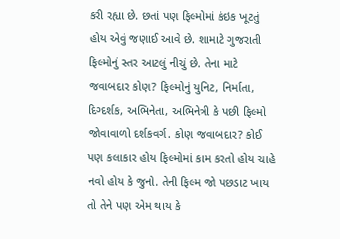કરી રહ્યા છે. છતાં પણ ફિલ્મોમાં કંઇક ખૂટતું હોય એવું જણાઈ આવે છે. શામાટે ગુજરાતી ફિલ્મોનું સ્તર આટલું નીચું છે. તેના માટે જવાબદાર કોણ? ફિલ્મોનું યુનિટ, નિર્માતા, દિગ્દર્શક, અભિનેતા, અભિનેત્રી કે પછી ફિલ્મો જોવાવાળો દર્શકવર્ગ. કોણ જવાબદાર? કોઈ પણ કલાકાર હોય ફિલ્મોમાં કામ કરતો હોય ચાહે નવો હોય કે જુનો. તેની ફિલ્મ જો પછડાટ ખાય તો તેને પણ એમ થાય કે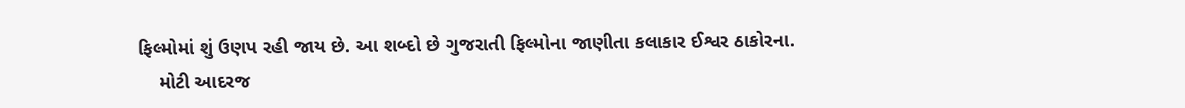ફિલ્મોમાં શું ઉણપ રહી જાય છે. આ શબ્દો છે ગુજરાતી ફિલ્મોના જાણીતા કલાકાર ઈશ્વર ઠાકોરના.
    મોટી આદરજ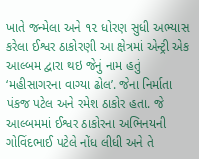ખાતે જન્મેલા અને ૧૨ ધોરણ સુધી અભ્યાસ કરેલા ઈશ્વર ઠાકોરણી આ ક્ષેત્રમાં એન્ટ્રી એક આલ્બમ દ્વારા થઇ જેનું નામ હતું ‘મહીસાગરના વાગ્યા ઢોલ’. જેના નિર્માતા પંકજ પટેલ અને રમેશ ઠાકોર હતા. જે આલ્બમમાં ઈશ્વર ઠાકોરના અભિનયની ગોવિંદભાઈ પટેલે નોંધ લીધી અને તે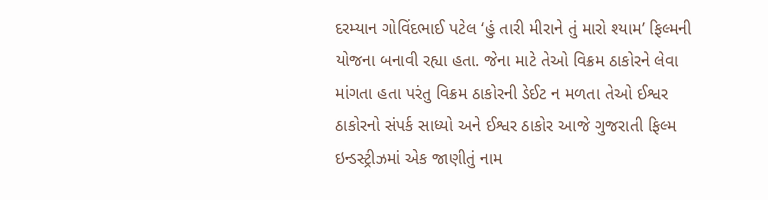દરમ્યાન ગોવિંદભાઈ પટેલ ‘હું તારી મીરાને તું મારો શ્યામ’ ફિલ્મની યોજના બનાવી રહ્યા હતા. જેના માટે તેઓ વિક્રમ ઠાકોરને લેવા માંગતા હતા પરંતુ વિક્રમ ઠાકોરની ડેઈટ ન મળતા તેઓ ઈશ્વર ઠાકોરનો સંપર્ક સાધ્યો અને ઈશ્વર ઠાકોર આજે ગુજરાતી ફિલ્મ ઇન્ડસ્ટ્રીઝમાં એક જાણીતું નામ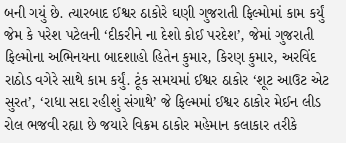બની ગયું છે. ત્યારબાદ ઈશ્વર ઠાકોરે ઘણી ગુજરાતી ફિલ્મોમાં કામ કર્યું જેમ કે પરેશ પટેલની ‘દીકરીને ના દેશો કોઈ પરદેશ’, જેમાં ગુજરાતી ફિલ્મોના અભિનયના બાદશાહો હિતેન કુમાર, કિરણ કુમાર, અરવિંદ રાઠોડ વગેરે સાથે કામ કર્યું. ટૂંક સમયમાં ઈશ્વર ઠાકોર ‘શૂટ આઉટ એટ સુરત’, ‘રાધા સદા રહીશું સંગાથે’ જે ફિલ્મમાં ઈશ્વર ઠાકોર મેઈન લીડ રોલ ભજવી રહ્યા છે જયારે વિક્રમ ઠાકોર મહેમાન કલાકાર તરીકે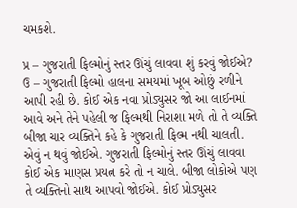ચમકશે.

પ્ર – ગુજરાતી ફિલ્મોનું સ્તર ઊંચું લાવવા શું કરવું જોઈએ?
ઉ – ગુજરાતી ફિલ્મો હાલના સમયમાં ખૂબ ઓછું રળીને આપી રહી છે. કોઈ એક નવા પ્રોડ્યુસર જો આ લાઈનમાં આવે અને તેને પહેલી જ ફિલ્મથી નિરાશા મળે તો તે વ્યક્તિ બીજા ચાર વ્યક્તિને કહે કે ગુજરાતી ફિલ્મ નથી ચાલતી. એવું ન થવું જોઈએ. ગુજરાતી ફિલ્મોનું સ્તર ઊંચું લાવવા કોઈ એક માણસ પ્રયત્ન કરે તો ન ચાલે. બીજા લોકોએ પણ તે વ્યક્તિનો સાથ આપવો જોઈએ. કોઈ પ્રોડ્યુસર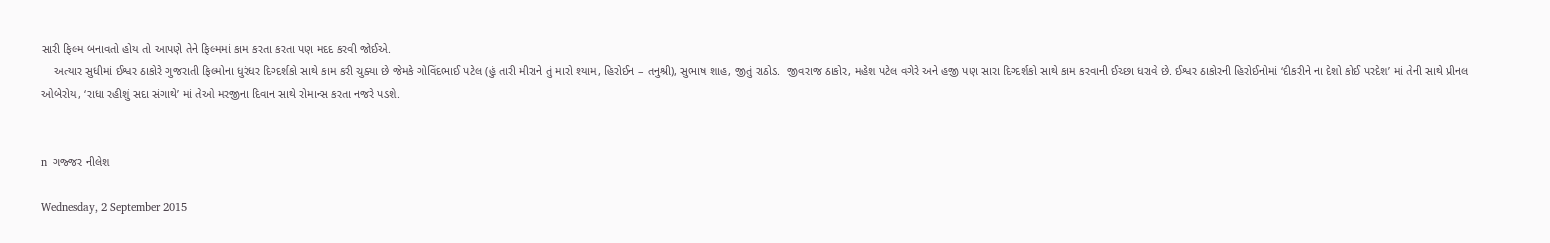સારી ફિલ્મ બનાવતો હોય તો આપણે તેને ફિલ્મમાં કામ કરતા કરતા પણ મદદ કરવી જોઈએ.
    અત્યાર સુધીમાં ઈશ્વર ઠાકોરે ગુજરાતી ફિલ્મોના ધુરંધર દિગ્દર્શકો સાથે કામ કરી ચુક્યા છે જેમકે ગોવિંદભાઈ પટેલ (હું તારી મીરાને તું મારો શ્યામ, હિરોઈન – તનુશ્રી), સુભાષ શાહ, જીતું રાઠોડ.  જીવરાજ ઠાકોર, મહેશ પટેલ વગેરે અને હજી પણ સારા દિગ્દર્શકો સાથે કામ કરવાની ઈચ્છા ધરાવે છે. ઈશ્વર ઠાકોરની હિરોઈનોમાં ‘દીકરીને ના દેશો કોઈ પરદેશ’ માં તેની સાથે પ્રીનલ ઓબેરોય, ‘રાધા રહીશું સદા સંગાથે’ માં તેઓ મરજીના દિવાન સાથે રોમાન્સ કરતા નજરે પડશે.


n  ગજ્જર નીલેશ

Wednesday, 2 September 2015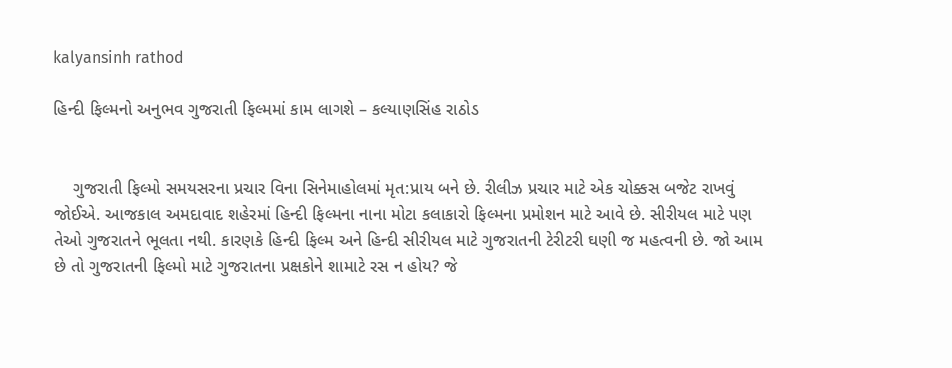kalyansinh rathod

હિન્દી ફિલ્મનો અનુભવ ગુજરાતી ફિલ્મમાં કામ લાગશે – કલ્યાણસિંહ રાઠોડ


    ગુજરાતી ફિલ્મો સમયસરના પ્રચાર વિના સિનેમાહોલમાં મૃત:પ્રાય બને છે. રીલીઝ પ્રચાર માટે એક ચોક્કસ બજેટ રાખવું જોઈએ. આજકાલ અમદાવાદ શહેરમાં હિન્દી ફિલ્મના નાના મોટા કલાકારો ફિલ્મના પ્રમોશન માટે આવે છે. સીરીયલ માટે પણ તેઓ ગુજરાતને ભૂલતા નથી. કારણકે હિન્દી ફિલ્મ અને હિન્દી સીરીયલ માટે ગુજરાતની ટેરીટરી ઘણી જ મહત્વની છે. જો આમ છે તો ગુજરાતની ફિલ્મો માટે ગુજરાતના પ્રક્ષકોને શામાટે રસ ન હોય? જે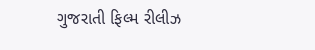ગુજરાતી ફિલ્મ રીલીઝ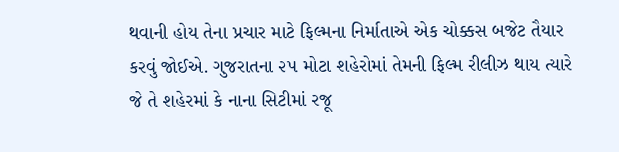થવાની હોય તેના પ્રચાર માટે ફિલ્મના નિર્માતાએ એક ચોક્કસ બજેટ તૈયાર કરવું જોઈએ. ગુજરાતના ૨૫ મોટા શહેરોમાં તેમની ફિલ્મ રીલીઝ થાય ત્યારે જે તે શહેરમાં કે નાના સિટીમાં રજૂ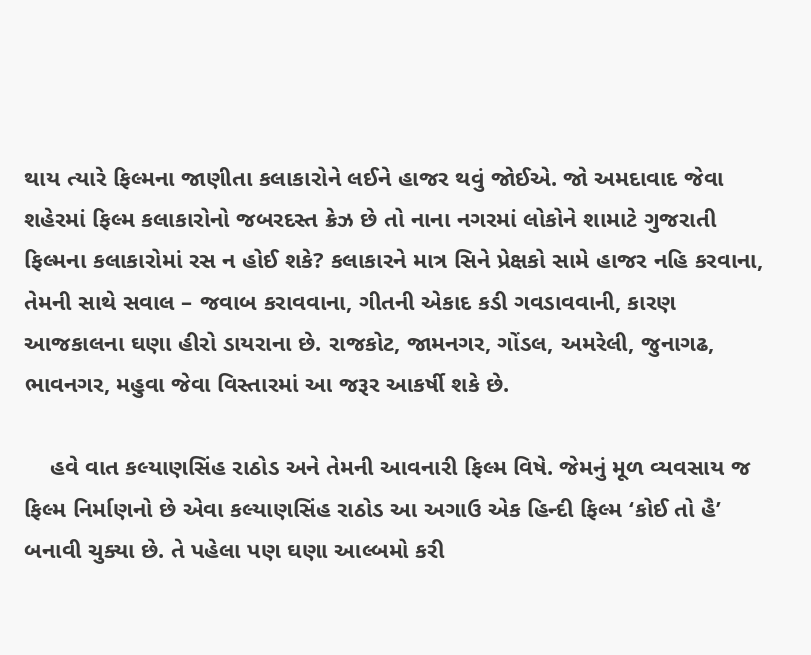થાય ત્યારે ફિલ્મના જાણીતા કલાકારોને લઈને હાજર થવું જોઈએ. જો અમદાવાદ જેવા શહેરમાં ફિલ્મ કલાકારોનો જબરદસ્ત ક્રેઝ છે તો નાના નગરમાં લોકોને શામાટે ગુજરાતી ફિલ્મના કલાકારોમાં રસ ન હોઈ શકે? કલાકારને માત્ર સિને પ્રેક્ષકો સામે હાજર નહિ કરવાના, તેમની સાથે સવાલ – જવાબ કરાવવાના, ગીતની એકાદ કડી ગવડાવવાની, કારણ આજકાલના ઘણા હીરો ડાયરાના છે. રાજકોટ, જામનગર, ગોંડલ, અમરેલી, જુનાગઢ, ભાવનગર, મહુવા જેવા વિસ્તારમાં આ જરૂર આકર્ષી શકે છે.

    હવે વાત કલ્યાણસિંહ રાઠોડ અને તેમની આવનારી ફિલ્મ વિષે. જેમનું મૂળ વ્યવસાય જ ફિલ્મ નિર્માણનો છે એવા કલ્યાણસિંહ રાઠોડ આ અગાઉ એક હિન્દી ફિલ્મ ‘કોઈ તો હૈ’ બનાવી ચુક્યા છે. તે પહેલા પણ ઘણા આલ્બમો કરી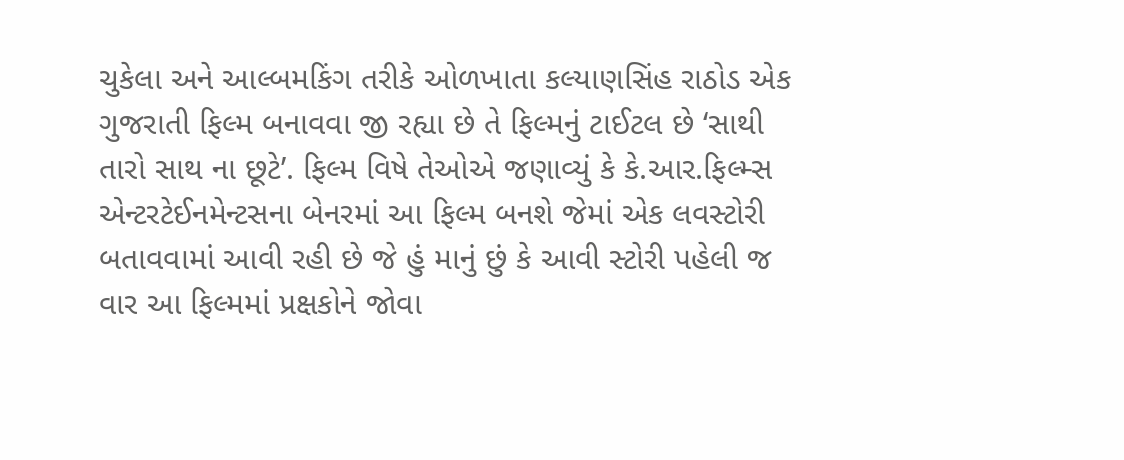ચુકેલા અને આલ્બમકિંગ તરીકે ઓળખાતા કલ્યાણસિંહ રાઠોડ એક ગુજરાતી ફિલ્મ બનાવવા જી રહ્યા છે તે ફિલ્મનું ટાઈટલ છે ‘સાથી તારો સાથ ના છૂટે’. ફિલ્મ વિષે તેઓએ જણાવ્યું કે કે.આર.ફિલ્મ્સ એન્ટરટેઈનમેન્ટસના બેનરમાં આ ફિલ્મ બનશે જેમાં એક લવસ્ટોરી બતાવવામાં આવી રહી છે જે હું માનું છું કે આવી સ્ટોરી પહેલી જ વાર આ ફિલ્મમાં પ્રક્ષકોને જોવા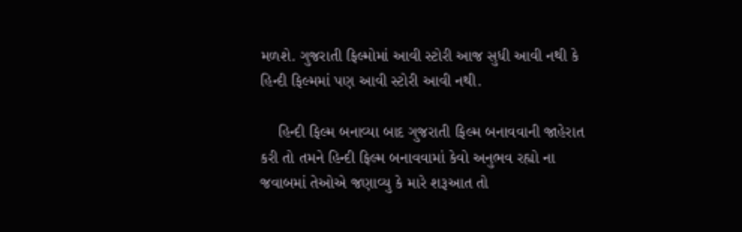મળશે. ગુજરાતી ફિલ્મોમાં આવી સ્ટોરી આજ સુધી આવી નથી કે હિન્દી ફિલ્મમાં પણ આવી સ્ટોરી આવી નથી.

    હિન્દી ફિલ્મ બનાવ્યા બાદ ગુજરાતી ફિલ્મ બનાવવાની જાહેરાત કરી તો તમને હિન્દી ફિલ્મ બનાવવામાં કેવો અનુભવ રહ્યો ના જવાબમાં તેઓએ જણાવ્યુ કે મારે શરૂઆત તો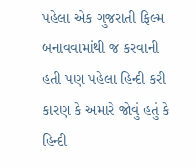પહેલા એક ગુજરાતી ફિલ્મ બનાવવામાંથી જ કરવાની હતી પણ પહેલા હિન્દી કરી કારણ કે અમારે જોવું હતું કે હિન્દી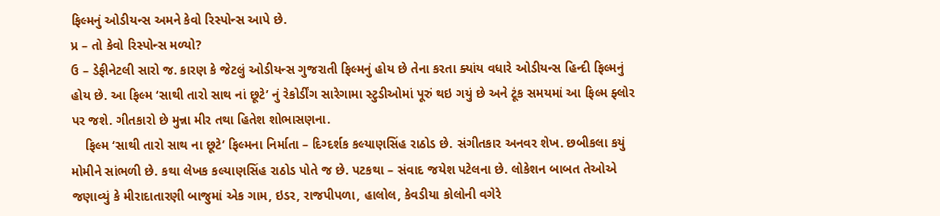ફિલ્મનું ઓડીયન્સ અમને કેવો રિસ્પોન્સ આપે છે.
પ્ર – તો કેવો રિસ્પોન્સ મળ્યો?
ઉ – ડેફીનેટલી સારો જ. કારણ કે જેટલું ઓડીયન્સ ગુજરાતી ફિલ્મનું હોય છે તેના કરતા ક્યાંય વધારે ઓડીયન્સ હિન્દી ફિલ્મનું હોય છે. આ ફિલ્મ ‘સાથી તારો સાથ નાં છૂટે’ નું રેકોર્ડીંગ સારેગામા સ્ટુડીઓમાં પૂરું થઇ ગયું છે અને ટૂંક સમયમાં આ ફિલ્મ ફ્લોર પર જશે. ગીતકારો છે મુન્ના મીર તથા હિતેશ શોભાસણના.
    ફિલ્મ ‘સાથી તારો સાથ ના છૂટે’ ફિલ્મના નિર્માતા – દિગ્દર્શક કલ્યાણસિંહ રાઠોડ છે. સંગીતકાર અનવર શેખ. છબીકલા કયું મોમીને સાંભળી છે. કથા લેખક કલ્યાણસિંહ રાઠોડ પોતે જ છે. પટકથા – સંવાદ જયેશ પટેલના છે. લોકેશન બાબત તેઓએ જણાવ્યું કે મીરાદાતારણી બાજુમાં એક ગામ, ઇડર, રાજપીપળા, હાલોલ, કેવડીયા કોલોની વગેરે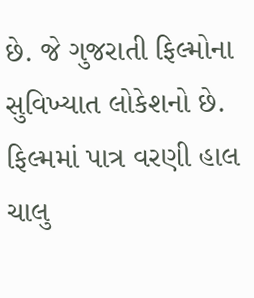છે. જે ગુજરાતી ફિલ્મોના સુવિખ્યાત લોકેશનો છે. ફિલ્મમાં પાત્ર વરણી હાલ ચાલુ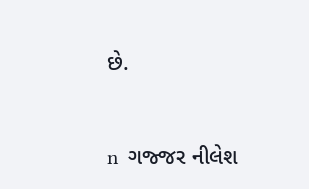છે.


n  ગજ્જર નીલેશ